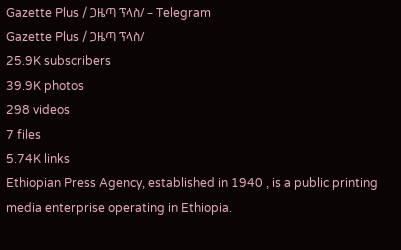Gazette Plus / ጋዜጣ ፕላስ/ – Telegram
Gazette Plus / ጋዜጣ ፕላስ/
25.9K subscribers
39.9K photos
298 videos
7 files
5.74K links
Ethiopian Press Agency, established in 1940 , is a public printing media enterprise operating in Ethiopia.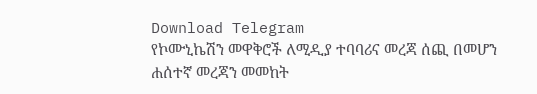Download Telegram
የኮሙኒኬሽን መዋቅሮች ለሚዲያ ተባባሪና መረጃ ሰጪ በመሆን ሐሰተኛ መረጃን መመከት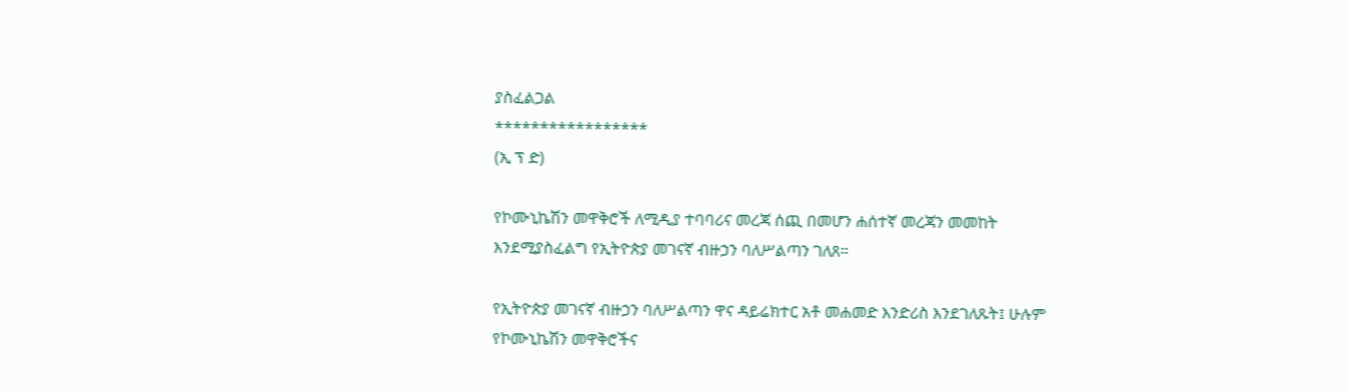ያስፈልጋል
*****************
(ኢ ፕ ድ)

የኮሙኒኬሽን መዋቅሮች ለሚዲያ ተባባሪና መረጃ ሰጪ በመሆን ሐሰተኛ መረጃን መመከት እንደሚያስፈልግ የኢትዮጵያ መገናኛ ብዙኃን ባለሥልጣን ገለጸ።

የኢትዮጵያ መገናኛ ብዙኃን ባለሥልጣን ዋና ዳይሬክተር አቶ መሐመድ እንድሪስ እንደገለጹት፤ ሁሉም የኮሙኒኬሽን መዋቅሮችና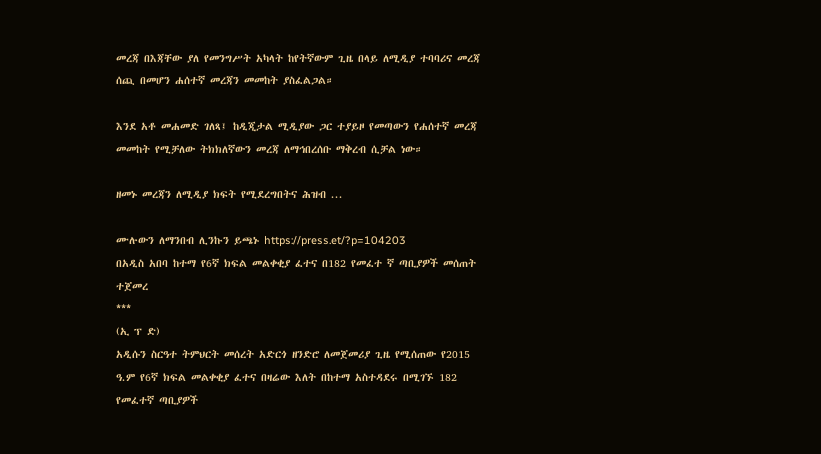መረጃ በእጃቸው ያለ የመንግሥት አካላት ከየትኛውም ጊዜ በላይ ለሚዲያ ተባባሪና መረጃ ሰጪ በመሆን ሐሰተኛ መረጃን መመከት ያስፈልጋል።

እንደ አቶ መሐመድ ገለጻ፤ ከዲጂታል ሚዲያው ጋር ተያይዞ የመጣውን የሐሰተኛ መረጃ መመከት የሚቻለው ትክክለኛውን መረጃ ለማኅበረሰቡ ማቅረብ ሲቻል ነው።

ዘመኑ መረጃን ለሚዲያ ክፍት የሚደረግበትና ሕዝብ ...

ሙሉውን ለማንበብ ሊንኩን ይጫኑ https://press.et/?p=104203
በአዲስ አበባ ከተማ የ6ኛ ክፍል መልቀቂያ ፈተና በ182 የመፈተ ኛ ጣቢያዎች መሰጠት ተጀመረ
***
(ኢ ፕ ድ)
አዲሱን ስርዓተ ትምህርት መሰረት አድርጎ ዘንድሮ ለመጀመሪያ ጊዜ የሚሰጠው የ2015 ዓ.ም የ6ኛ ክፍል መልቀቂያ ፈተና በዛሬው እለት በከተማ አስተዳደሩ በሚገኙ 182 የመፈተኛ ጣቢያዎች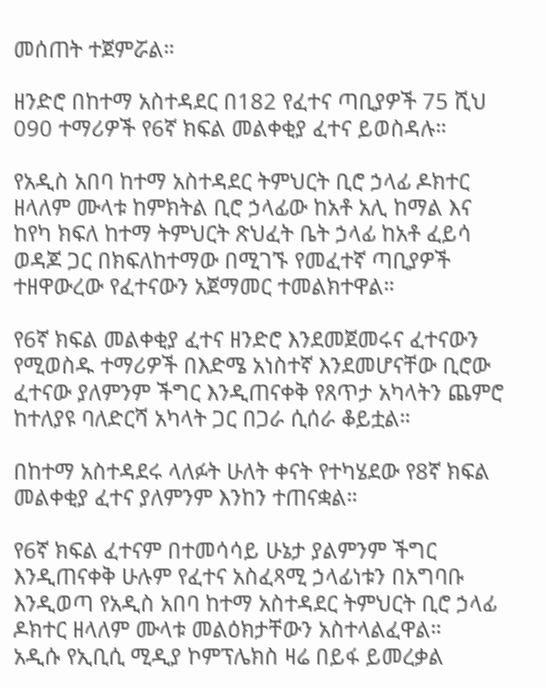መሰጠት ተጀምሯል።

ዘንድሮ በከተማ አስተዳደር በ182 የፈተና ጣቢያዎች 75 ሺህ 090 ተማሪዎች የ6ኛ ክፍል መልቀቂያ ፈተና ይወስዳሉ።

የአዲስ አበባ ከተማ አስተዳደር ትምህርት ቢሮ ኃላፊ ዶክተር ዘላለም ሙላቱ ከምክትል ቢሮ ኃላፊው ከአቶ አሊ ከማል እና ከየካ ክፍለ ከተማ ትምህርት ጽህፈት ቤት ኃላፊ ከአቶ ፈይሳ ወዳጆ ጋር በክፍለከተማው በሚገኙ የመፈተኛ ጣቢያዎች ተዘዋውረው የፈተናውን አጀማመር ተመልክተዋል።

የ6ኛ ክፍል መልቀቂያ ፈተና ዘንድሮ እንደመጀመሩና ፈተናውን የሚወስዱ ተማሪዎች በእድሜ አነስተኛ እንደመሆናቸው ቢሮው ፈተናው ያለምንም ችግር እንዲጠናቀቅ የጸጥታ አካላትን ጨምሮ ከተለያዩ ባለድርሻ አካላት ጋር በጋራ ሲሰራ ቆይቷል።

በከተማ አስተዳደሩ ላለፉት ሁለት ቀናት የተካሄደው የ8ኛ ክፍል መልቀቂያ ፈተና ያለምንም እንከን ተጠናቋል።

የ6ኛ ክፍል ፈተናም በተመሳሳይ ሁኔታ ያልምንም ችግር እንዲጠናቀቅ ሁሉም የፈተና አስፈጻሚ ኃላፊነቱን በአግባቡ እንዲወጣ የአዲስ አበባ ከተማ አስተዳደር ትምህርት ቢሮ ኃላፊ ዶክተር ዘላለም ሙላቱ መልዕክታቸውን አስተላልፈዋል።
አዲሱ የኢቢሲ ሚዲያ ኮምፕሌክስ ዛሬ በይፋ ይመረቃል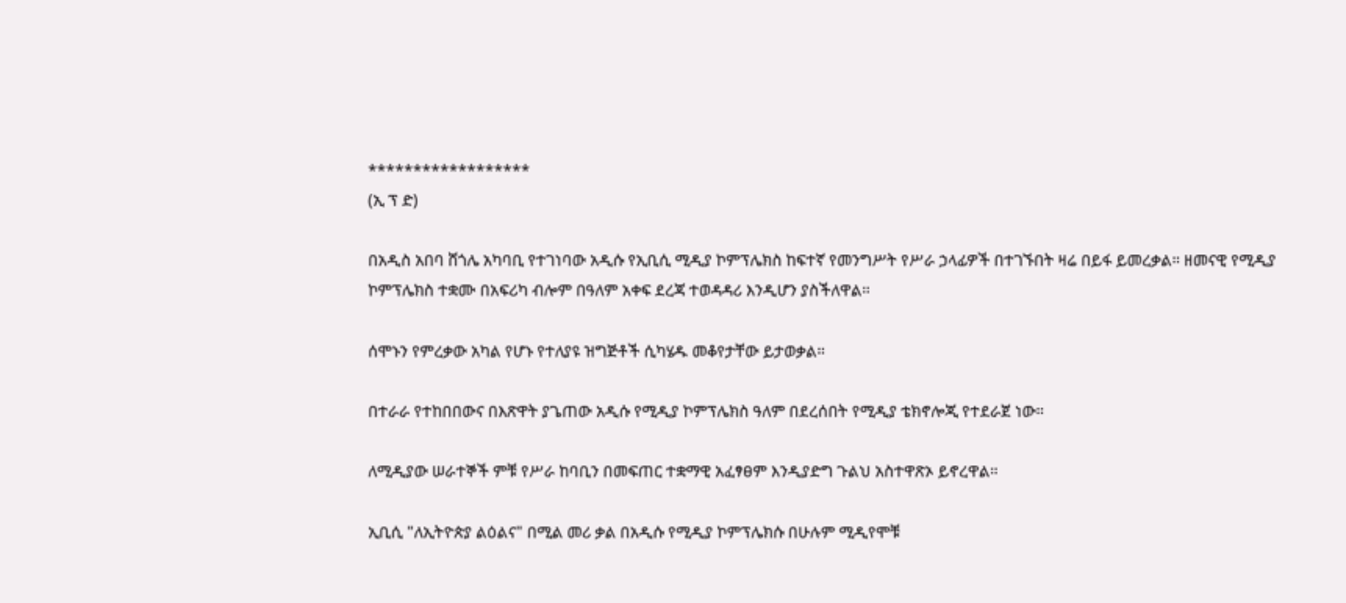******************
(ኢ ፕ ድ)

በአዲስ አበባ ሸጎሌ አካባቢ የተገነባው አዲሱ የኢቢሲ ሚዲያ ኮምፕሌክስ ከፍተኛ የመንግሥት የሥራ ኃላፊዎች በተገኙበት ዛሬ በይፋ ይመረቃል። ዘመናዊ የሚዲያ ኮምፕሌክስ ተቋሙ በአፍሪካ ብሎም በዓለም አቀፍ ደረጃ ተወዳዳሪ እንዲሆን ያስችለዋል።

ሰሞኑን የምረቃው አካል የሆኑ የተለያዩ ዝግጅቶች ሲካሄዱ መቆየታቸው ይታወቃል።

በተራራ የተከበበውና በእጽዋት ያጌጠው አዲሱ የሚዲያ ኮምፕሌክስ ዓለም በደረሰበት የሚዲያ ቴክኖሎጂ የተደራጀ ነው።

ለሚዲያው ሠራተኞች ምቹ የሥራ ከባቢን በመፍጠር ተቋማዊ አፈፃፀም እንዲያድግ ጉልህ አስተዋጽኦ ይኖረዋል።

ኢቢሲ "ለኢትዮጵያ ልዕልና" በሚል መሪ ቃል በአዲሱ የሚዲያ ኮምፕሌክሱ በሁሉም ሚዲየሞቹ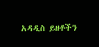አዳዲስ ይዘቶችን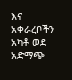እና አቀራረቦችን አካቶ ወደ አድማጭ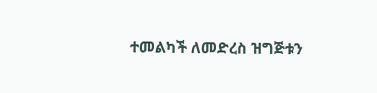ተመልካች ለመድረስ ዝግጅቱን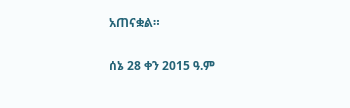አጠናቋል።

ሰኔ 28 ቀን 2015 ዓ.ም